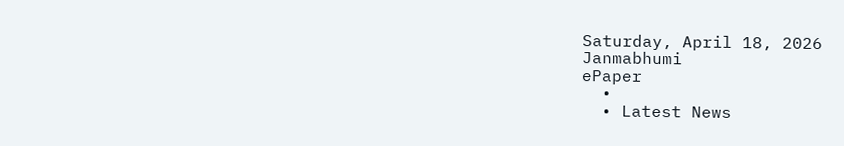Saturday, April 18, 2026
Janmabhumi
ePaper
  •
  • Latest News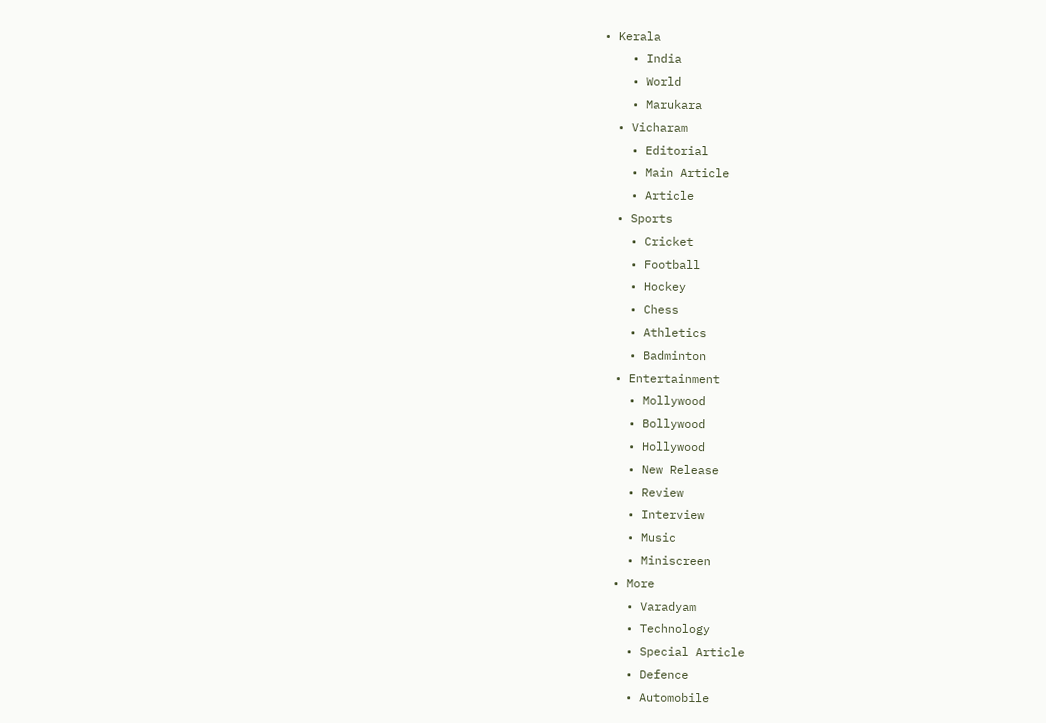• Kerala
    • India
    • World
    • Marukara
  • Vicharam
    • Editorial
    • Main Article
    • Article
  • Sports
    • Cricket
    • Football
    • Hockey
    • Chess
    • Athletics
    • Badminton
  • Entertainment
    • Mollywood
    • Bollywood
    • Hollywood
    • New Release
    • Review
    • Interview
    • Music
    • Miniscreen
  • More
    • Varadyam
    • Technology
    • Special Article
    • Defence
    • Automobile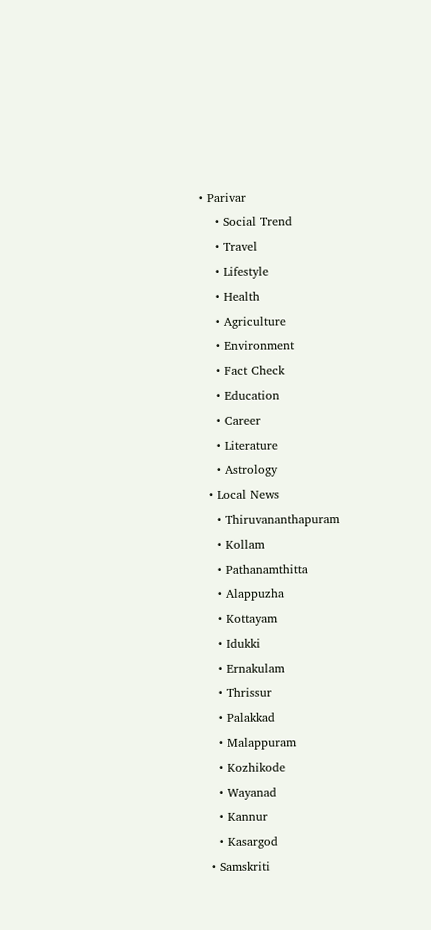• Parivar
    • Social Trend
    • Travel
    • Lifestyle
    • Health
    • Agriculture
    • Environment
    • Fact Check
    • Education
    • Career
    • Literature
    • Astrology
  • Local News
    • Thiruvananthapuram
    • Kollam
    • Pathanamthitta
    • Alappuzha
    • Kottayam
    • Idukki
    • Ernakulam
    • Thrissur
    • Palakkad
    • Malappuram
    • Kozhikode
    • Wayanad
    • Kannur
    • Kasargod
  • Samskriti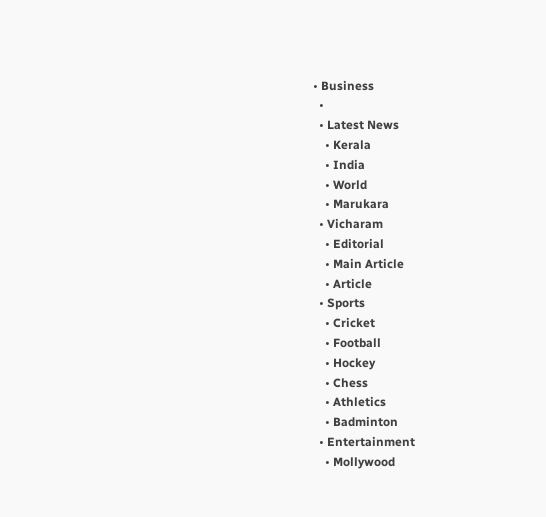• Business
  •
  • Latest News
    • Kerala
    • India
    • World
    • Marukara
  • Vicharam
    • Editorial
    • Main Article
    • Article
  • Sports
    • Cricket
    • Football
    • Hockey
    • Chess
    • Athletics
    • Badminton
  • Entertainment
    • Mollywood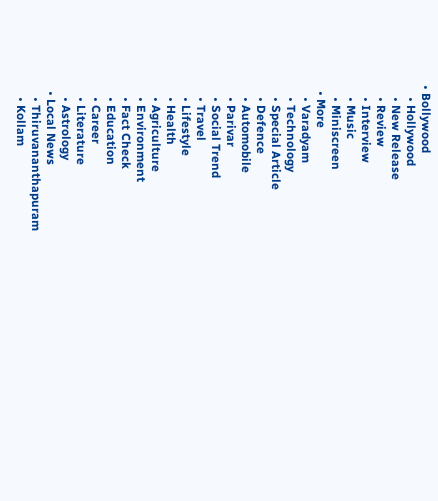• Bollywood
    • Hollywood
    • New Release
    • Review
    • Interview
    • Music
    • Miniscreen
  • More
    • Varadyam
    • Technology
    • Special Article
    • Defence
    • Automobile
    • Parivar
    • Social Trend
    • Travel
    • Lifestyle
    • Health
    • Agriculture
    • Environment
    • Fact Check
    • Education
    • Career
    • Literature
    • Astrology
  • Local News
    • Thiruvananthapuram
    • Kollam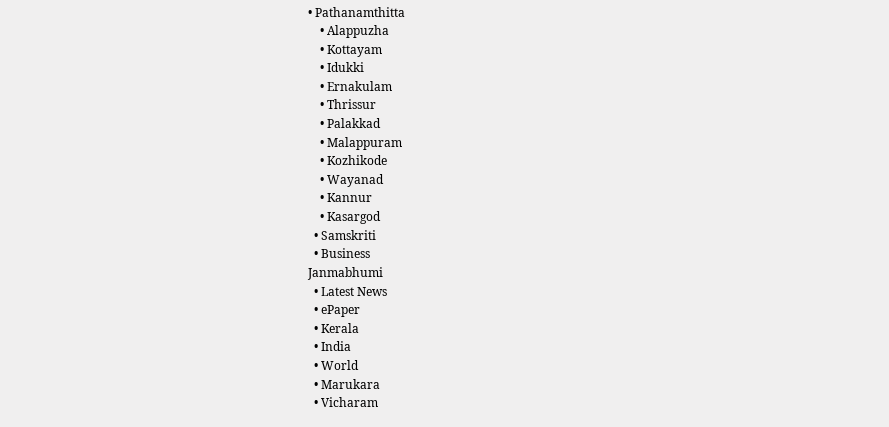• Pathanamthitta
    • Alappuzha
    • Kottayam
    • Idukki
    • Ernakulam
    • Thrissur
    • Palakkad
    • Malappuram
    • Kozhikode
    • Wayanad
    • Kannur
    • Kasargod
  • Samskriti
  • Business
Janmabhumi
  • Latest News
  • ePaper
  • Kerala
  • India
  • World
  • Marukara
  • Vicharam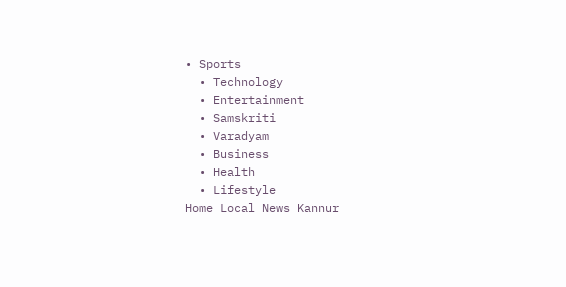• Sports
  • Technology
  • Entertainment
  • Samskriti
  • Varadyam
  • Business
  • Health
  • Lifestyle
Home Local News Kannur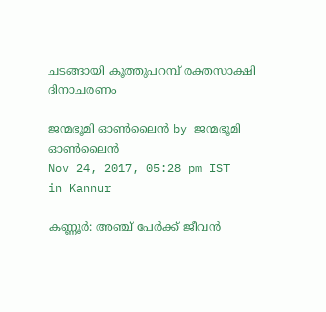ചടങ്ങായി കൂത്തുപറമ്പ് രക്തസാക്ഷി ദിനാചരണം

ജന്മഭൂമി ഓണ്‍ലൈന്‍ by ജന്മഭൂമി ഓണ്‍ലൈന്‍
Nov 24, 2017, 05:28 pm IST
in Kannur

കണ്ണൂര്‍: അഞ്ച് പേര്‍ക്ക് ജീവന്‍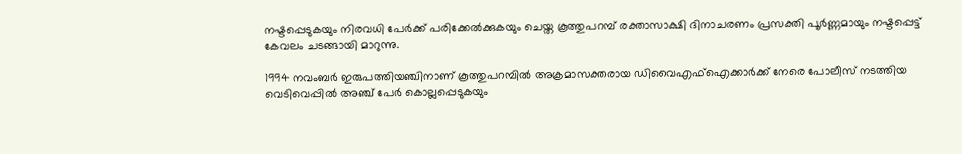നഷ്ടപ്പെടുകയും നിരവധി പേര്‍ക്ക് പരിക്കേല്‍ക്കുകയും ചെയ്ത കൂത്തുപറമ്പ് രക്താസാക്ഷി ദിനാചരണം പ്രസക്തി പൂര്‍ണ്ണമായും നഷ്ടപ്പെട്ട് കേവലം ചടങ്ങായി മാറുന്നു.

1994 നവംബര്‍ ഇരുപത്തിയഞ്ചിനാണ് കൂത്തുപറമ്പില്‍ അക്രമാസക്തരായ ഡിവൈഎഫ്‌ഐക്കാര്‍ക്ക് നേരെ പോലീസ് നടത്തിയ വെടിവെപ്പില്‍ അഞ്ച് പേര്‍ കൊല്ലപ്പെടുകയും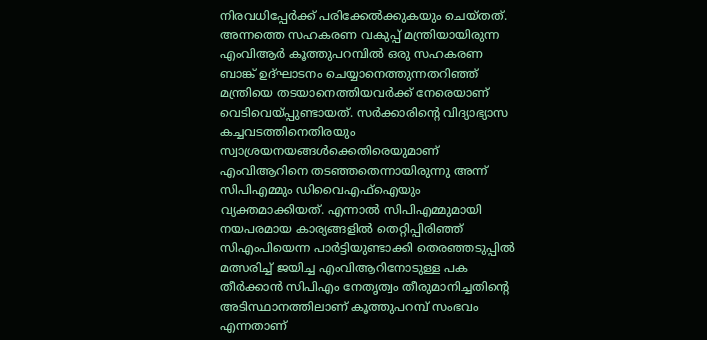നിരവധിപ്പേര്‍ക്ക് പരിക്കേല്‍ക്കുകയും ചെയ്തത്. അന്നത്തെ സഹകരണ വകുപ്പ് മന്ത്രിയായിരുന്ന എംവിആര്‍ കൂത്തുപറമ്പില്‍ ഒരു സഹകരണ ബാങ്ക് ഉദ്ഘാടനം ചെയ്യാനെത്തുന്നതറിഞ്ഞ് മന്ത്രിയെ തടയാനെത്തിയവര്‍ക്ക് നേരെയാണ് വെടിവെയ്‌പ്പുണ്ടായത്. സര്‍ക്കാരിന്റെ വിദ്യാഭ്യാസ കച്ചവടത്തിനെതിരയും സ്വാശ്രയനയങ്ങള്‍ക്കെതിരെയുമാണ് എംവിആറിനെ തടഞ്ഞതെന്നായിരുന്നു അന്ന് സിപിഎമ്മും ഡിവൈഎഫ്‌ഐയും വ്യക്തമാക്കിയത്. എന്നാല്‍ സിപിഎമ്മുമായി നയപരമായ കാര്യങ്ങളില്‍ തെറ്റിപ്പിരിഞ്ഞ് സിഎംപിയെന്ന പാര്‍ട്ടിയുണ്ടാക്കി തെരഞ്ഞടുപ്പില്‍ മത്സരിച്ച് ജയിച്ച എംവിആറിനോടുള്ള പക തീര്‍ക്കാന്‍ സിപിഎം നേതൃത്വം തീരുമാനിച്ചതിന്റെ അടിസ്ഥാനത്തിലാണ് കൂത്തുപറമ്പ് സംഭവം എന്നതാണ്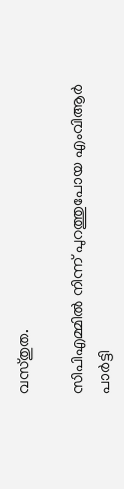വസ്തുത.

സിപിഎമ്മില്‍ നിന്ന് പുറത്തുപോയ എംവിആര്‍ പാര്‍ട്ടി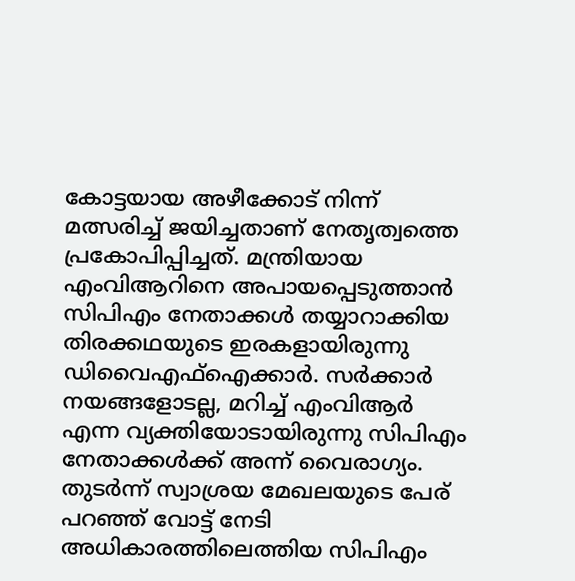കോട്ടയായ അഴീക്കോട് നിന്ന് മത്സരിച്ച് ജയിച്ചതാണ് നേതൃത്വത്തെ പ്രകോപിപ്പിച്ചത്. മന്ത്രിയായ എംവിആറിനെ അപായപ്പെടുത്താന്‍ സിപിഎം നേതാക്കള്‍ തയ്യാറാക്കിയ തിരക്കഥയുടെ ഇരകളായിരുന്നു ഡിവൈഎഫ്‌ഐക്കാര്‍. സര്‍ക്കാര്‍ നയങ്ങളോടല്ല, മറിച്ച് എംവിആര്‍ എന്ന വ്യക്തിയോടായിരുന്നു സിപിഎം നേതാക്കള്‍ക്ക് അന്ന് വൈരാഗ്യം. തുടര്‍ന്ന് സ്വാശ്രയ മേഖലയുടെ പേര് പറഞ്ഞ് വോട്ട് നേടി അധികാരത്തിലെത്തിയ സിപിഎം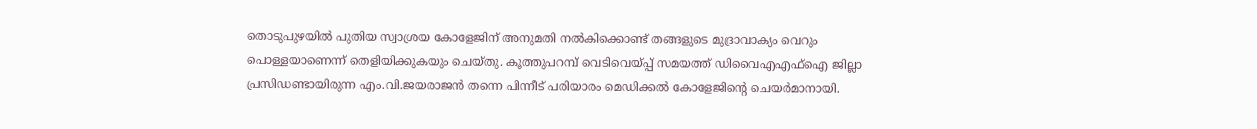തൊടുപുഴയില്‍ പുതിയ സ്വാശ്രയ കോളേജിന് അനുമതി നല്‍കിക്കൊണ്ട് തങ്ങളുടെ മുദ്രാവാക്യം വെറും പൊള്ളയാണെന്ന് തെളിയിക്കുകയും ചെയ്തു. കൂത്തുപറമ്പ് വെടിവെയ്‌പ്പ് സമയത്ത് ഡിവൈഎഎഫ്‌ഐ ജില്ലാ പ്രസിഡണ്ടായിരുന്ന എം.വി.ജയരാജന്‍ തന്നെ പിന്നീട് പരിയാരം മെഡിക്കല്‍ കോളേജിന്റെ ചെയര്‍മാനായി.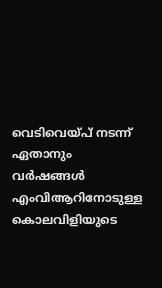വെടിവെയ്‌പ് നടന്ന് ഏതാനും വര്‍ഷങ്ങള്‍ എംവിആറിനോടുള്ള കൊലവിളിയുടെ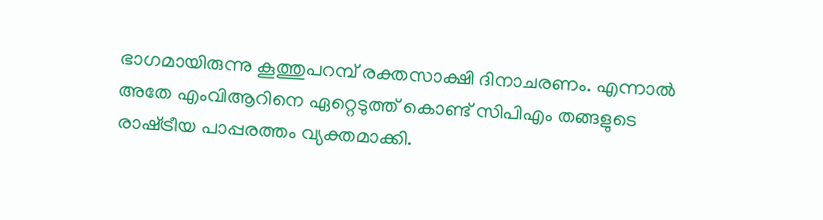ഭാഗമായിരുന്നു കൂത്തുപറമ്പ് രക്തസാക്ഷി ദിനാചരണം. എന്നാല്‍ അതേ എംവിആറിനെ ഏറ്റെടുത്ത് കൊണ്ട് സിപിഎം തങ്ങളുടെ രാഷ്‌ട്രീയ പാപ്പരത്തം വ്യക്തമാക്കി.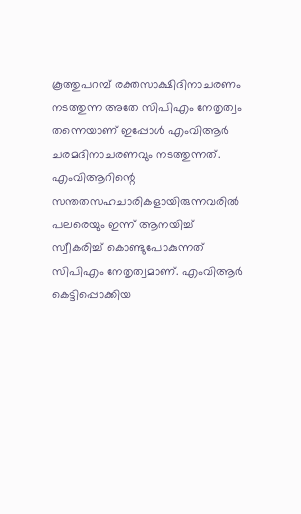കൂത്തുപറമ്പ് രക്തസാക്ഷിദിനാചരണം നടത്തുന്ന അതേ സിപിഎം നേതൃത്വം തന്നെയാണ് ഇപ്പോള്‍ എംവിആര്‍ ചരമദിനാചരണവും നടത്തുന്നത്. എംവിആറിന്റെ സന്തതസഹചാരികളായിരുന്നവരില്‍ പലരെയും ഇന്ന് ആനയിച്ച് സ്വീകരിച്ച് കൊണ്ടുപോകുന്നത് സിപിഎം നേതൃത്വമാണ്. എംവിആര്‍ കെട്ടിപ്പൊക്കിയ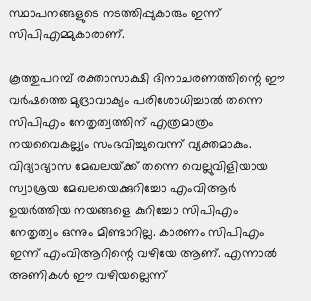സ്ഥാപനങ്ങളുടെ നടത്തിപ്പുകാരും ഇന്ന് സിപിഎമ്മുകാരാണ്.

കൂത്തുപറമ്പ് രക്താസാക്ഷി ദിനാചരണത്തിന്റെ ഈ വര്‍ഷത്തെ മുദ്രാവാക്യം പരിശോധിച്ചാല്‍ തന്നെ സിപിഎം നേതൃത്വത്തിന് എത്രമാത്രം നയവൈകല്ല്യം സംഭവിച്ചുവെന്ന് വ്യക്തമാകും. വിദ്യാഭ്യാസ മേഖലയ്‌ക്ക് തന്നെ വെല്ലുവിളിയായ സ്വാശ്രയ മേഖലയെക്കുറിച്ചോ എംവിആര്‍ ഉയര്‍ത്തിയ നയങ്ങളെ കുറിച്ചോ സിപിഎം നേതൃത്വം ഒന്നും മിണ്ടാറില്ല. കാരണം സിപിഎം ഇന്ന് എംവിആറിന്റെ വഴിയേ ആണ്. എന്നാല്‍ അണികള്‍ ഈ വഴിയല്ലെന്ന്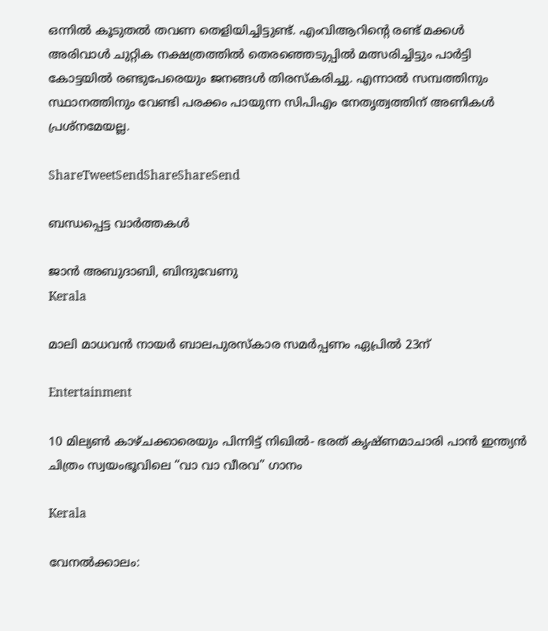ഒന്നില്‍ കൂടുതല്‍ തവണ തെളിയിച്ചിട്ടുണ്ട്. എംവിആറിന്റെ രണ്ട് മക്കള്‍ അരിവാള്‍ ചുറ്റിക നക്ഷത്രത്തില്‍ തെരഞ്ഞെടുപ്പില്‍ മത്സരിച്ചിട്ടും പാര്‍ട്ടി കോട്ടയില്‍ രണ്ടുപേരെയും ജനങ്ങള്‍ തിരസ്‌കരിച്ചു. എന്നാല്‍ സമ്പത്തിനും സ്ഥാനത്തിനും വേണ്ടി പരക്കം പായുന്ന സിപിഎം നേതൃത്വത്തിന് അണികള്‍ പ്രശ്‌നമേയല്ല.

ShareTweetSendShareShareSend

ബന്ധപ്പെട്ട വാര്‍ത്തകള്‍

ജാൻ അബുദാബി, ബിന്ദുവേണു
Kerala

മാലി മാധവൻ നായർ ബാലപുരസ്കാര സമർപ്പണം ഏപ്രിൽ 23ന്

Entertainment

10 മില്യൺ കാഴ്ചക്കാരെയും പിന്നിട്ട് നിഖിൽ- ഭരത് കൃഷ്ണമാചാരി പാൻ ഇന്ത്യൻ ചിത്രം സ്വയംഭൂവിലെ “വാ വാ വീരവ” ഗാനം

Kerala

വേനല്‍ക്കാലം: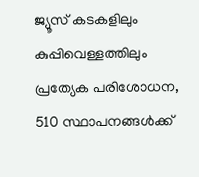ജ്യൂസ് കടകളിലും കുപ്പിവെള്ളത്തിലും പ്രത്യേക പരിശോധന, 510 സ്ഥാപനങ്ങള്‍ക്ക്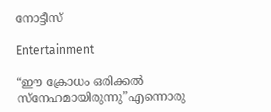നോട്ടീസ്

Entertainment

“ഈ ക്രോധം ഒരിക്കൽ സ്നേഹമായിരുന്നു”എന്നൊരു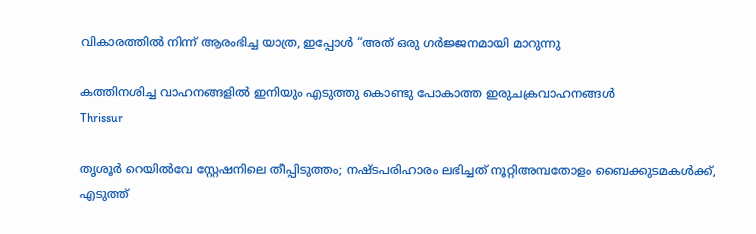വികാരത്തിൽ നിന്ന് ആരംഭിച്ച യാത്ര, ഇപ്പോൾ “അത് ഒരു ഗർജ്ജനമായി മാറുന്നു

കത്തിനശിച്ച വാഹനങ്ങളില്‍ ഇനിയും എടുത്തു കൊണ്ടു പോകാത്ത ഇരുചക്രവാഹനങ്ങള്‍
Thrissur

തൃശൂര്‍ റെയില്‍വേ സ്റ്റേഷനിലെ തീപ്പിടുത്തം; നഷ്ടപരിഹാരം ലഭിച്ചത് നൂറ്റിഅമ്പതോളം ബൈക്കുടമകള്‍ക്ക്, എടുത്ത്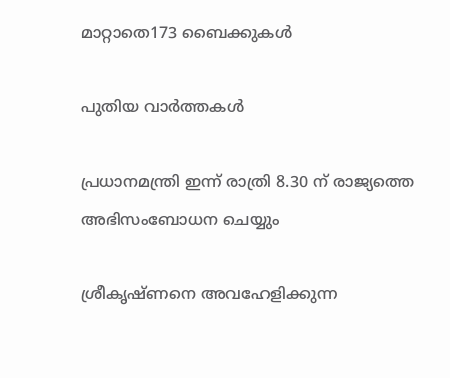മാറ്റാതെ173 ബൈക്കുകള്‍

പുതിയ വാര്‍ത്തകള്‍

പ്രധാനമന്ത്രി ഇന്ന് രാത്രി 8.30 ന് രാജ്യത്തെ അഭിസംബോധന ചെയ്യും

ശ്രീകൃഷ്ണനെ അവഹേളിക്കുന്ന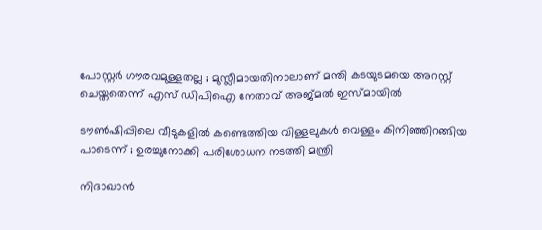പോസ്റ്റർ ഗൗരവമുള്ളതല്ല ; മുസ്ലീമായതിനാലാണ് മന്തി കടയുടമയെ അറസ്റ്റ് ചെയ്തതെന്ന് എസ് ഡിപിഐ നേതാവ് അജ്മൽ ഇസ്മായിൽ

ടൗണ്‍ഷിപ്പിലെ വീടുകളില്‍ കണ്ടെത്തിയ വിള്ളലുകൾ വെള്ളം കിനിഞ്ഞിറങ്ങിയ പാടെന്ന് ; ഉരച്ചുനോക്കി പരിശോധന നടത്തി മന്ത്രി

നിദാഖാൻ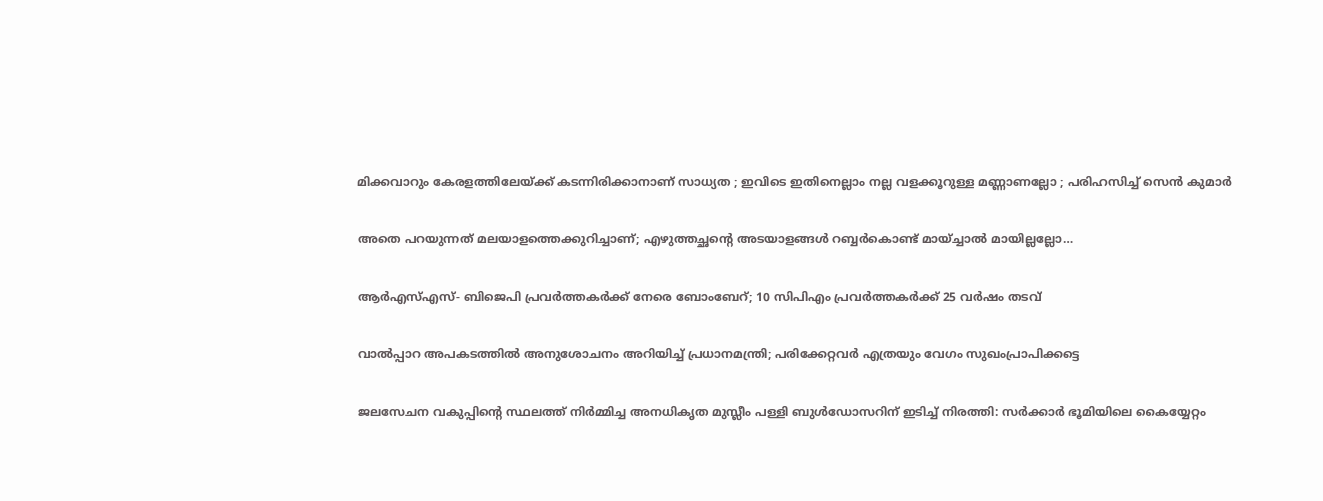മിക്കവാറും കേരളത്തിലേയ്‌ക്ക് കടന്നിരിക്കാനാണ് സാധ്യത ; ഇവിടെ ഇതിനെല്ലാം നല്ല വളക്കൂറുള്ള മണ്ണാണല്ലോ ; പരിഹസിച്ച് സെൻ കുമാർ

അതെ പറയുന്നത് മലയാളത്തെക്കുറിച്ചാണ്; എഴുത്തച്ഛന്റെ അടയാളങ്ങൾ റബ്ബർകൊണ്ട് മായ്ച്ചാൽ മായില്ലല്ലോ…

ആർഎസ്എസ്- ബിജെപി പ്രവർത്തകർക്ക് നേരെ ബോംബേറ്; 10 സിപിഎം പ്രവർത്തകർക്ക് 25 വർഷം തടവ്

വാൽപ്പാറ അപകടത്തിൽ അനുശോചനം അറിയിച്ച് പ്രധാനമന്ത്രി; പരിക്കേറ്റവർ എത്രയും വേഗം സുഖംപ്രാപിക്കട്ടെ

ജലസേചന വകുപ്പിന്റെ സ്ഥലത്ത് നിർമ്മിച്ച അനധികൃത മുസ്ലീം പള്ളി ബുൾഡോസറിന് ഇടിച്ച് നിരത്തി: സർക്കാർ ഭൂമിയിലെ കൈയ്യേറ്റം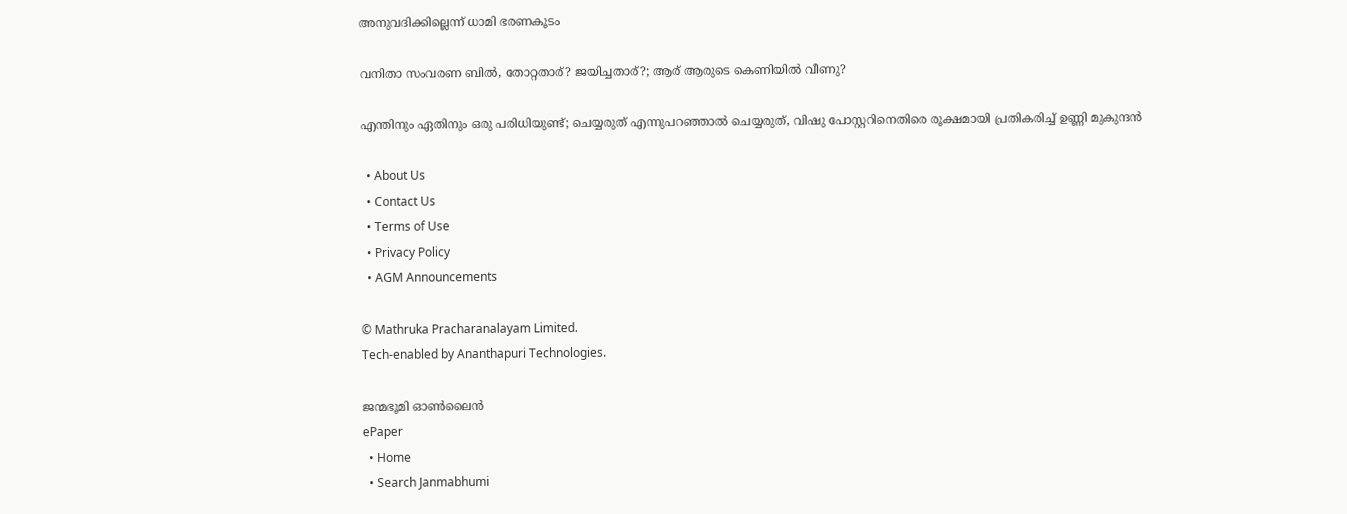അനുവദിക്കില്ലെന്ന് ധാമി ഭരണകൂടം

വനിതാ സംവരണ ബിൽ, തോറ്റതാര്? ജയിച്ചതാര്?; ആര് ആരുടെ കെണിയിൽ വീണു?

എന്തിനും ഏതിനും ഒരു പരിധിയുണ്ട്; ചെയ്യരുത് എന്നുപറഞ്ഞാൽ ചെയ്യരുത്, വിഷു പോസ്റ്ററിനെതിരെ രൂക്ഷമായി പ്രതികരിച്ച് ഉണ്ണി മുകുന്ദൻ

  • About Us
  • Contact Us
  • Terms of Use
  • Privacy Policy
  • AGM Announcements

© Mathruka Pracharanalayam Limited.
Tech-enabled by Ananthapuri Technologies.

ജന്മഭൂമി ഓണ്‍ലൈന്‍
ePaper
  • Home
  • Search Janmabhumi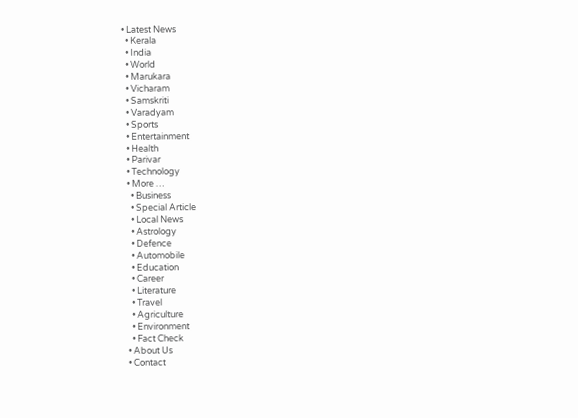• Latest News
  • Kerala
  • India
  • World
  • Marukara
  • Vicharam
  • Samskriti
  • Varadyam
  • Sports
  • Entertainment
  • Health
  • Parivar
  • Technology
  • More …
    • Business
    • Special Article
    • Local News
    • Astrology
    • Defence
    • Automobile
    • Education
    • Career
    • Literature
    • Travel
    • Agriculture
    • Environment
    • Fact Check
  • About Us
  • Contact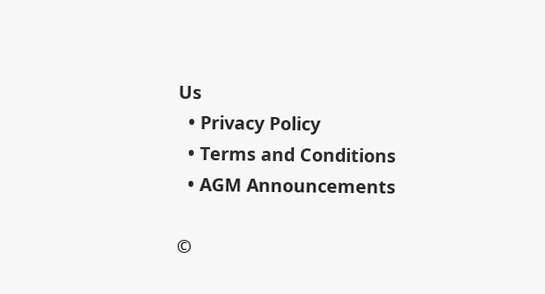Us
  • Privacy Policy
  • Terms and Conditions
  • AGM Announcements

©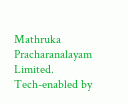Mathruka Pracharanalayam Limited.
Tech-enabled by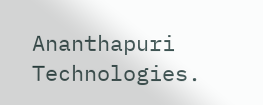Ananthapuri Technologies.